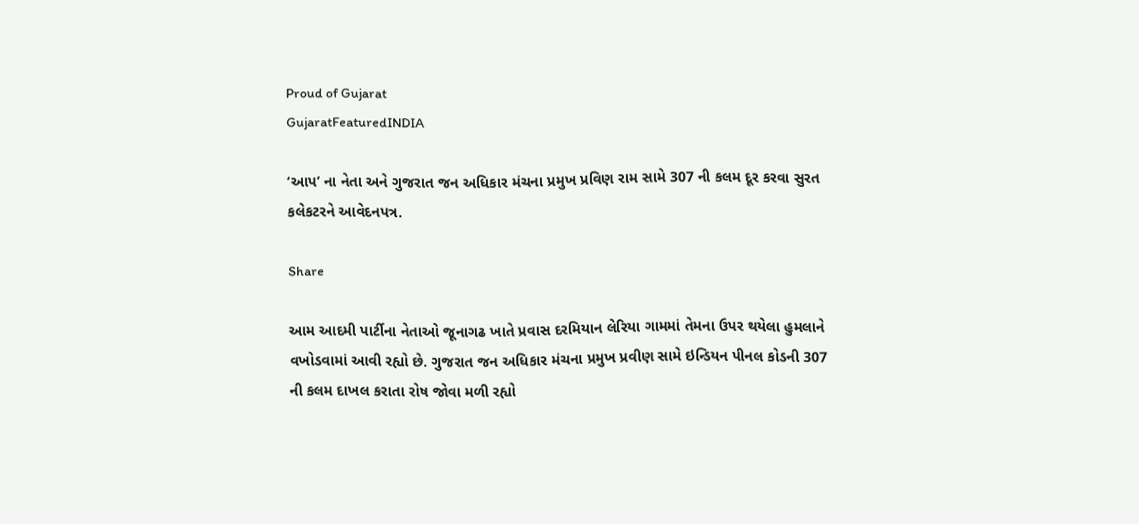Proud of Gujarat
GujaratFeaturedINDIA

‘આપ’ ના નેતા અને ગુજરાત જન અધિકાર મંચના પ્રમુખ પ્રવિણ રામ સામે 307 ની કલમ દૂર કરવા સુરત કલેકટરને આવેદનપત્ર.

Share

આમ આદમી પાર્ટીના નેતાઓ જૂનાગઢ ખાતે પ્રવાસ દરમિયાન લેરિયા ગામમાં તેમના ઉપર થયેલા હુમલાને વખોડવામાં આવી રહ્યો છે. ગુજરાત જન અધિકાર મંચના પ્રમુખ પ્રવીણ સામે ઇન્ડિયન પીનલ કોડની 307 ની કલમ દાખલ કરાતા રોષ જોવા મળી રહ્યો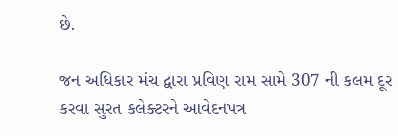છે.

જન અધિકાર મંચ દ્વારા પ્રવિણ રામ સામે 307 ની કલમ દૂર કરવા સુરત કલેક્ટરને આવેદનપત્ર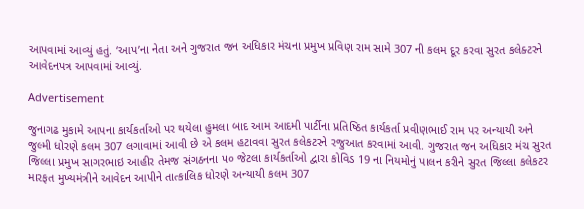આપવામાં આવ્યું હતું. ‘આપ’ના નેતા અને ગુજરાત જન અધિકાર મંચના પ્રમુખ પ્રવિણ રામ સામે 307 ની કલમ દૂર કરવા સુરત કલેક્ટરને આવેદનપત્ર આપવામાં આવ્યું.

Advertisement

જુનાગઢ મુકામે આપના કાર્યકર્તાઓ પર થયેલા હુમલા બાદ આમ આદમી પાર્ટીના પ્રતિષ્ઠિત કાર્યકર્તા પ્રવીણભાઈ રામ પર અન્યાયી અને જુલ્મી ધોરણે કલમ 307 લગાવામાં આવી છે એ કલમ હટાવવા સુરત કલેકટરને રજુઆત કરવામાં આવી. ગુજરાત જન અધિકાર મંચ સુરત જિલ્લા પ્રમુખ સાગરભાઇ આહીર તેમજ સંગઠનના ૫૦ જેટલા કાર્યકર્તાઓ દ્વારા કોવિડ 19 ના નિયમોનું પાલન કરીને સુરત જિલ્લા કલેકટર મારફત મુખ્યમંત્રીને આવેદન આપીને તાત્કાલિક ધોરણે અન્યાયી કલમ 307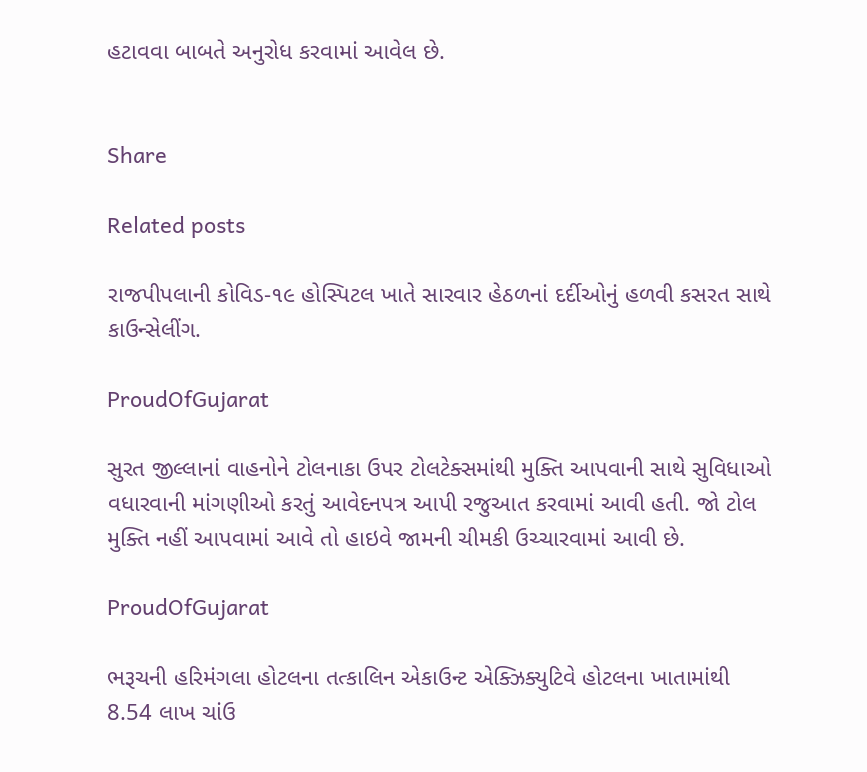હટાવવા બાબતે અનુરોધ કરવામાં આવેલ છે.


Share

Related posts

રાજપીપલાની કોવિડ-૧૯ હોસ્પિટલ ખાતે સારવાર હેઠળનાં દર્દીઓનું હળવી કસરત સાથે કાઉન્સેલીંગ.

ProudOfGujarat

સુરત જીલ્લાનાં વાહનોને ટોલનાકા ઉપર ટોલટેક્સમાંથી મુક્તિ આપવાની સાથે સુવિધાઓ વધારવાની માંગણીઓ કરતું આવેદનપત્ર આપી રજુઆત કરવામાં આવી હતી. જો ટોલ મુક્તિ નહીં આપવામાં આવે તો હાઇવે જામની ચીમકી ઉચ્ચારવામાં આવી છે.

ProudOfGujarat

ભરૂચની હરિમંગલા હોટલના તત્કાલિન એકાઉન્ટ એક્ઝિક્યુટિવે હોટલના ખાતામાંથી 8.54 લાખ ચાંઉ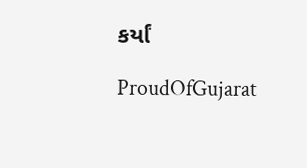કર્યાં

ProudOfGujarat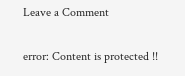Leave a Comment

error: Content is protected !!